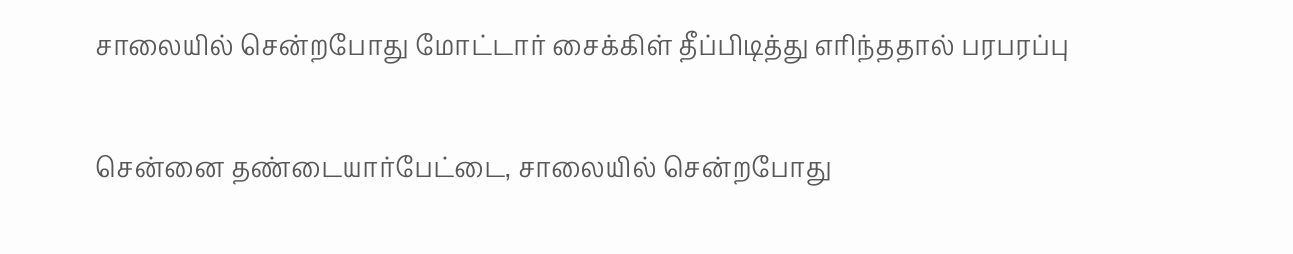சாலையில் சென்றபோது மோட்டார் சைக்கிள் தீப்பிடித்து எரிந்ததால் பரபரப்பு

சென்னை தண்டையார்பேட்டை, சாலையில் சென்றபோது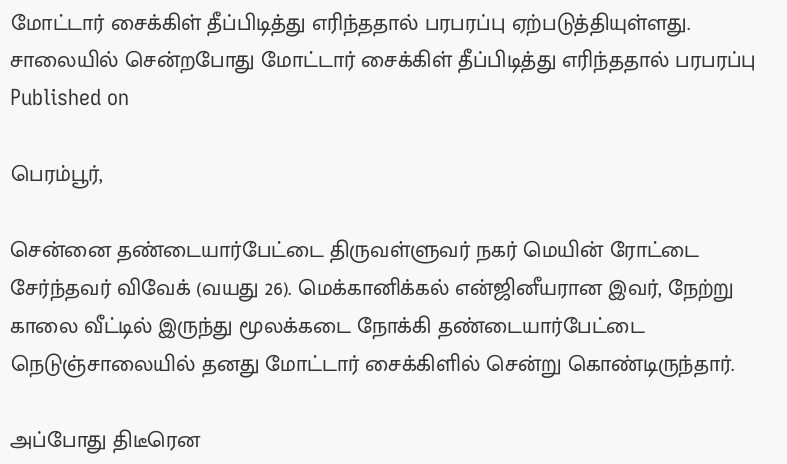மோட்டார் சைக்கிள் தீப்பிடித்து எரிந்ததால் பரபரப்பு ஏற்படுத்தியுள்ளது.
சாலையில் சென்றபோது மோட்டார் சைக்கிள் தீப்பிடித்து எரிந்ததால் பரபரப்பு
Published on

பெரம்பூர்,

சென்னை தண்டையார்பேட்டை திருவள்ளுவர் நகர் மெயின் ரோட்டை சேர்ந்தவர் விவேக் (வயது 26). மெக்கானிக்கல் என்ஜினீயரான இவர், நேற்று காலை வீட்டில் இருந்து மூலக்கடை நோக்கி தண்டையார்பேட்டை நெடுஞ்சாலையில் தனது மோட்டார் சைக்கிளில் சென்று கொண்டிருந்தார்.

அப்போது திடீரென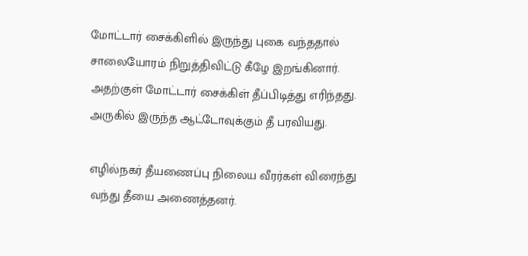மோட்டார் சைக்கிளில் இருந்து புகை வந்ததால் சாலையோரம் நிறுத்திவிட்டு கீழே இறங்கினார். அதற்குள் மோட்டார் சைக்கிள் தீப்பிடித்து எரிந்தது. அருகில் இருந்த ஆட்டோவுக்கும் தீ பரவியது.

எழில்நகர் தீயணைப்பு நிலைய வீரர்கள் விரைந்து வந்து தீயை அணைத்தனர்.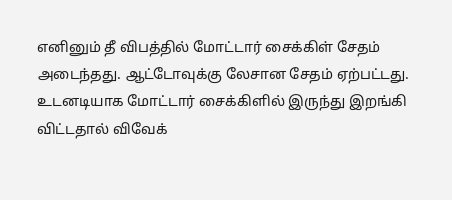எனினும் தீ விபத்தில் மோட்டார் சைக்கிள் சேதம் அடைந்தது. ஆட்டோவுக்கு லேசான சேதம் ஏற்பட்டது. உடனடியாக மோட்டார் சைக்கிளில் இருந்து இறங்கி விட்டதால் விவேக்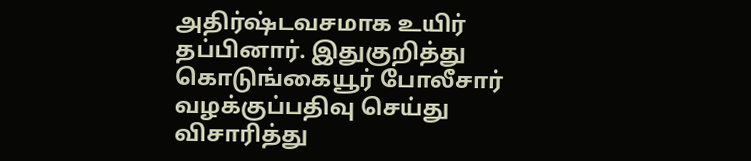அதிர்ஷ்டவசமாக உயிர் தப்பினார். இதுகுறித்து கொடுங்கையூர் போலீசார் வழக்குப்பதிவு செய்து விசாரித்து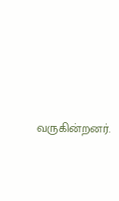வருகின்றனர்.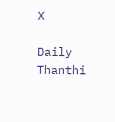X

Daily Thanthi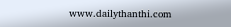www.dailythanthi.com